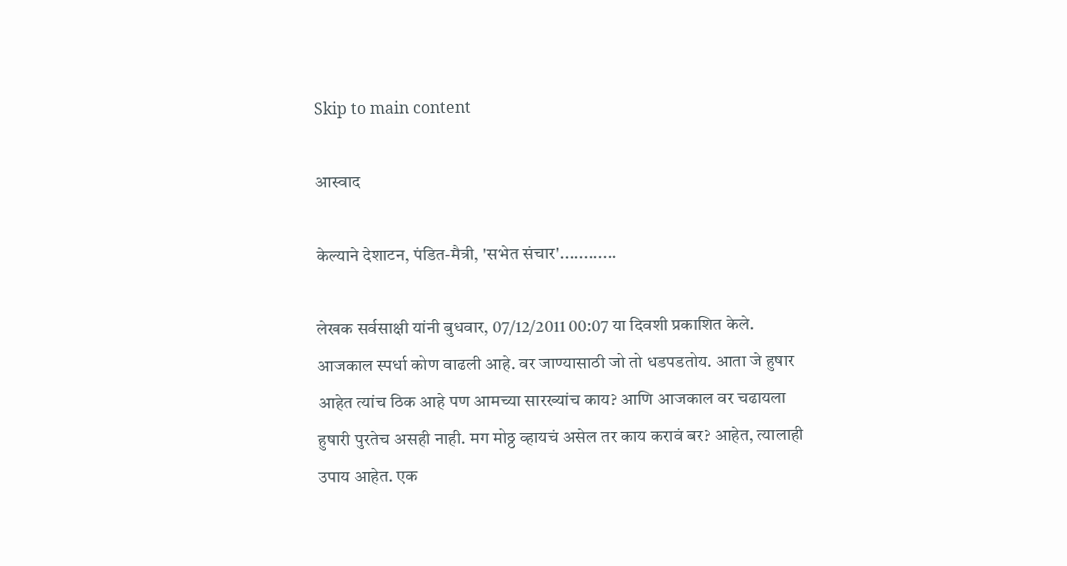Skip to main content

आस्वाद

केल्याने देशाटन, पंडित-मैत्री, 'सभेत संचार'............

लेखक सर्वसाक्षी यांनी बुधवार, 07/12/2011 00:07 या दिवशी प्रकाशित केले.
आजकाल स्पर्धा कोण वाढली आहे. वर जाण्यासाठी जो तो धडपडतोय. आता जे हुषार आहेत त्यांच ठिक आहे पण आमच्या सारख्यांच काय? आणि आजकाल वर चढायला हुषारी पुरतेच असही नाही. मग मोठ्ठ व्हायचं असेल तर काय करावं बर? आहेत, त्यालाही उपाय आहेत. एक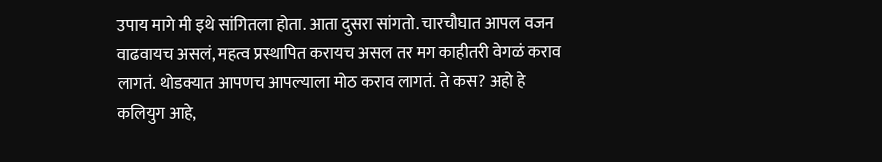उपाय मागे मी इथे सांगितला होता. आता दुसरा सांगतो. चारचौघात आपल वजन वाढवायच असलं, महत्व प्रस्थापित करायच असल तर मग काहीतरी वेगळं कराव लागतं. थोडक्यात आपणच आपल्याला मोठ कराव लागतं. ते कस? अहो हे कलियुग आहे,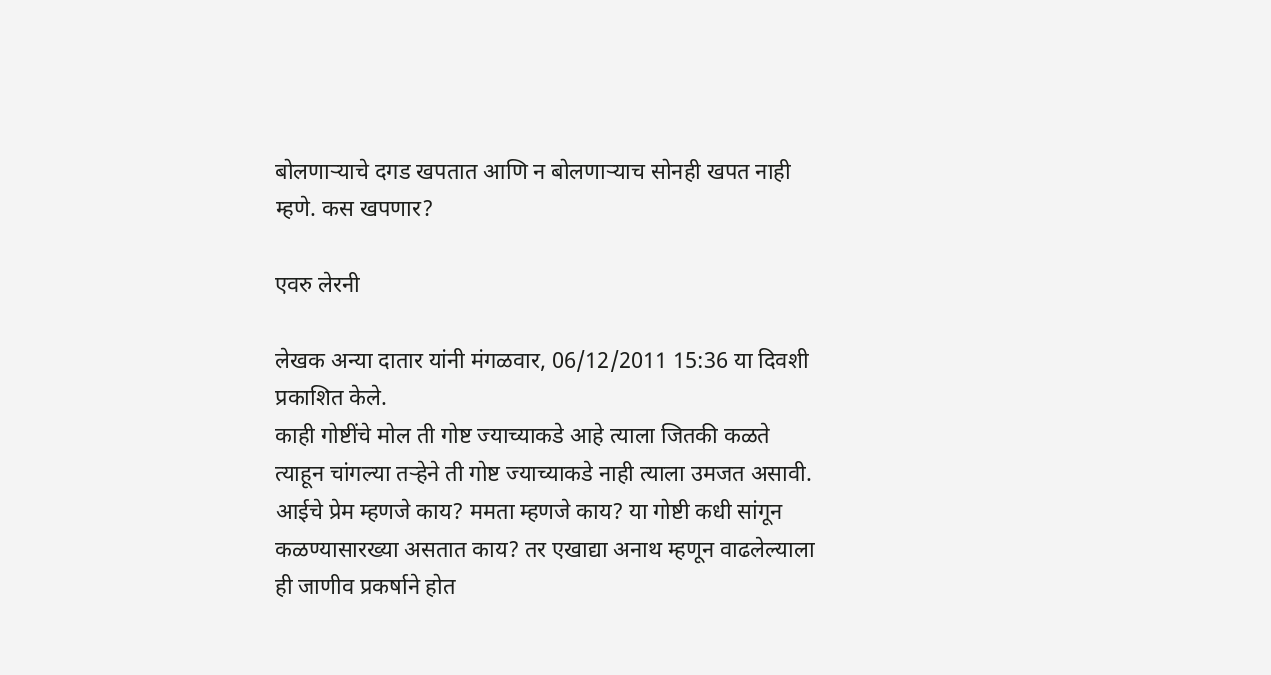बोलणाऱ्याचे दगड खपतात आणि न बोलणाऱ्याच सोनही खपत नाही म्हणे. कस खपणार?

एवरु लेरनी

लेखक अन्या दातार यांनी मंगळवार, 06/12/2011 15:36 या दिवशी प्रकाशित केले.
काही गोष्टींचे मोल ती गोष्ट ज्याच्याकडे आहे त्याला जितकी कळते त्याहून चांगल्या तर्‍हेने ती गोष्ट ज्याच्याकडे नाही त्याला उमजत असावी. आईचे प्रेम म्हणजे काय? ममता म्हणजे काय? या गोष्टी कधी सांगून कळण्यासारख्या असतात काय? तर एखाद्या अनाथ म्हणून वाढलेल्याला ही जाणीव प्रकर्षाने होत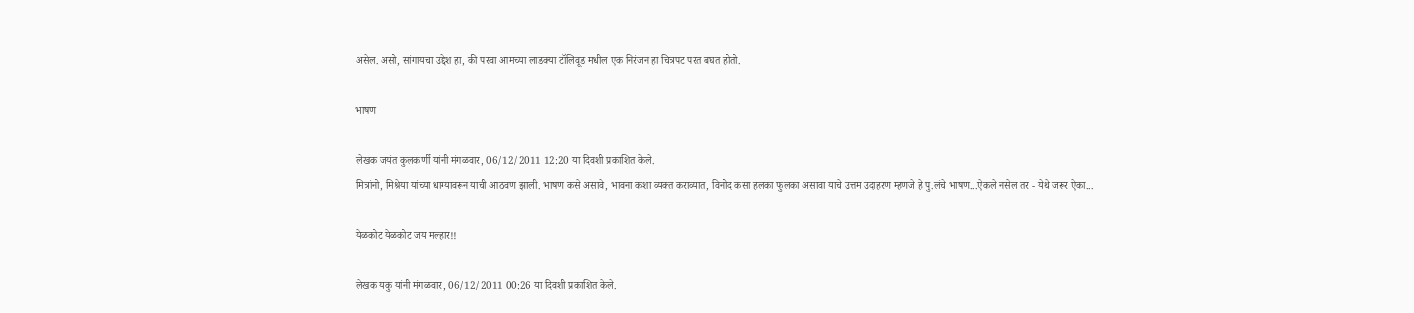असेल. असो, सांगायचा उद्देश हा, की परवा आमच्या लाडक्या टॉलिवूड मधील एक निरंजन हा चित्रपट परत बघत होतो.

भाषण

लेखक जयंत कुलकर्णी यांनी मंगळवार, 06/12/2011 12:20 या दिवशी प्रकाशित केले.
मित्रांनो, मिश्रेया यांच्या धाग्यावरून याची आठवण झाली. भाषण कसे असावे, भावना कशा व्यक्त कराव्यात, विनोद कसा हलका फुलका असावा याचे उत्तम उदाहरण म्हणजे हे पु.लंचे भाषण...ऐकले नसेल तर - येथे जरूर ऐका...

येळकोट येळकोट जय मल्हार!!

लेखक यकु यांनी मंगळवार, 06/12/2011 00:26 या दिवशी प्रकाशित केले.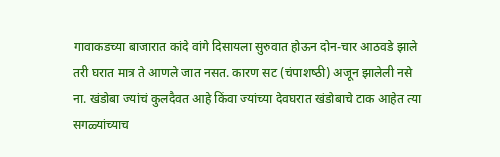गावाकडच्या बाजारात कांदे वांगे दिसायला सुरुवात होऊन दोन-चार आठवडे झाले तरी घरात मात्र ते आणले जात नसत. कारण सट (चंपाशष्‍ठी) अजून झालेली नसे ना. खंडोबा ज्यांचं कुलदैवत आहे किंवा ज्यांच्या देवघरात खंडोबाचे टाक आहेत त्या सगळ्यांच्याच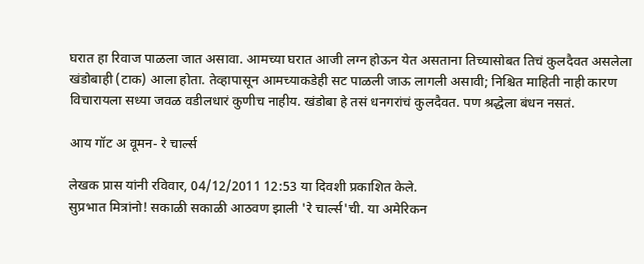घरात हा रिवाज पाळला जात असावा. आमच्या घरात आजी लग्न होऊन येत असताना तिच्यासोबत तिचं कुलदैवत असलेला खंडोबाही (टाक) आला होता. तेव्हापासून आमच्याकडेही सट पाळली जाऊ लागली असावी; निश्चित माहिती नाही कारण विचारायला सध्‍या जवळ वडीलधारं कुणीच नाहीय. खंडोबा हे तसं धनगरांचं कुलदैवत. पण श्रद्धेला बंधन नसतं.

आय गॉट अ वूमन- रे चार्ल्स

लेखक प्रास यांनी रविवार, 04/12/2011 12:53 या दिवशी प्रकाशित केले.
सुप्रभात मित्रांनो! सकाळी सकाळी आठवण झाली 'रे चार्ल्स'ची. या अमेरिकन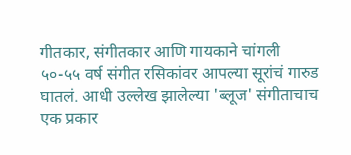गीतकार, संगीतकार आणि गायकाने चांगली ५०-५५ वर्ष संगीत रसिकांवर आपल्या सूरांचं गारुड घातलं. आधी उल्लेख झालेल्या 'ब्लूज' संगीताचाच एक प्रकार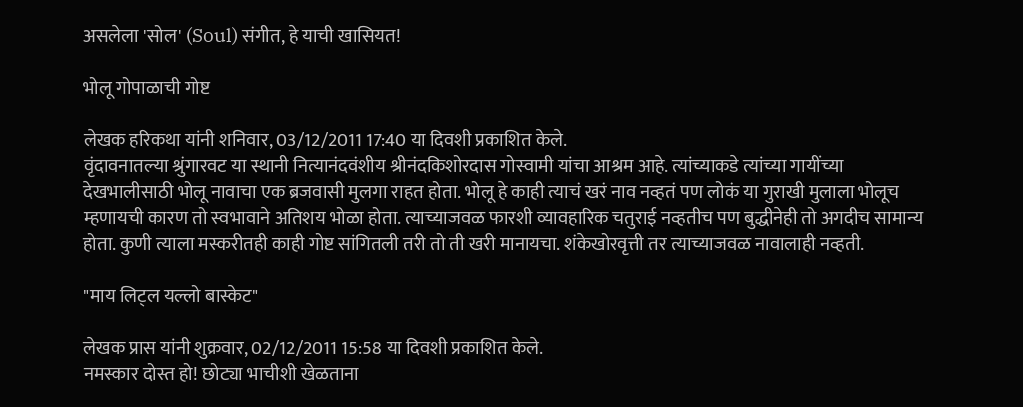असलेला 'सोल' (Soul) संगीत, हे याची खासियत!

भोलू गोपाळाची गोष्ट

लेखक हरिकथा यांनी शनिवार, 03/12/2011 17:40 या दिवशी प्रकाशित केले.
वृंदावनातल्या श्रुंगारवट या स्थानी नित्यानंदवंशीय श्रीनंदकिशोरदास गोस्वामी यांचा आश्रम आहे. त्यांच्याकडे त्यांच्या गायींच्या देखभालीसाठी भोलू नावाचा एक ब्रजवासी मुलगा राहत होता. भोलू हे काही त्याचं खरं नाव नव्हतं पण लोकं या गुराखी मुलाला भोलूच म्हणायची कारण तो स्वभावाने अतिशय भोळा होता. त्याच्याजवळ फारशी व्यावहारिक चतुराई नव्हतीच पण बुद्धीनेही तो अगदीच सामान्य होता. कुणी त्याला मस्करीतही काही गोष्ट सांगितली तरी तो ती खरी मानायचा. शंकेखोरवृत्ती तर त्याच्याजवळ नावालाही नव्हती.

"माय लिट्ल यल्लो बास्केट"

लेखक प्रास यांनी शुक्रवार, 02/12/2011 15:58 या दिवशी प्रकाशित केले.
नमस्कार दोस्त हो! छोट्या भाचीशी खेळताना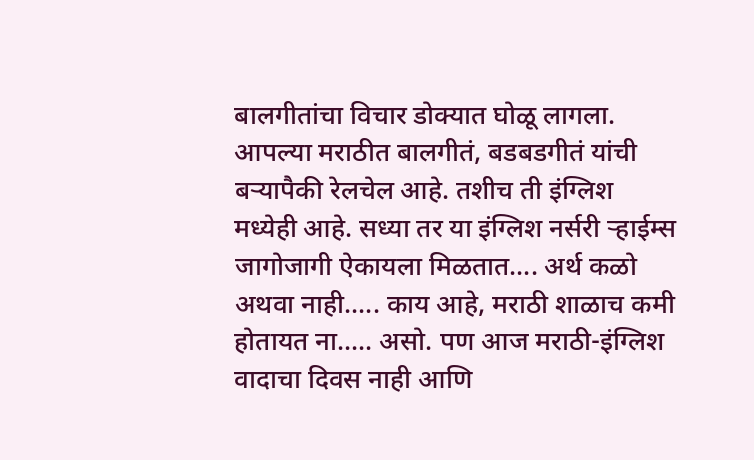बालगीतांचा विचार डोक्यात घोळू लागला. आपल्या मराठीत बालगीतं, बडबडगीतं यांची बर्‍यापैकी रेलचेल आहे. तशीच ती इंग्लिश मध्येही आहे. सध्या तर या इंग्लिश नर्सरी र्‍हाईम्स जागोजागी ऐकायला मिळतात.... अर्थ कळो अथवा नाही..... काय आहे, मराठी शाळाच कमी होतायत ना..... असो. पण आज मराठी-इंग्लिश वादाचा दिवस नाही आणि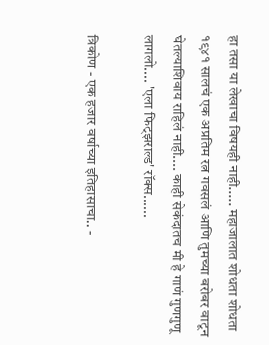हा तसा या लेखाचा विषयही नाही..... महाजालात शोधता शोधता १९४१ सालचं एक अप्रतिम रत्न गवसलं आणि तुमच्या बरोबर वाटून घेतल्याशिवाय राहिलं नाही.... काही सेकंदातच मी हे गाणं गुणगुणू लागलो.... 'एला फिट्झराल्ड' रॉक्स......

त्रिकोण - एक हजार वर्षाच्या इतिहासाचा.. -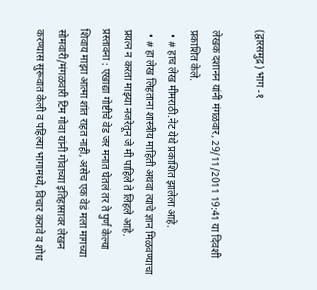(द्वारसमुद्र) भाग -१

लेखक दशानन यांनी मंगळवार, 29/11/2011 19:41 या दिवशी प्रकाशित केले.
  • # हाच लेख मीमराठी.नेट येथे प्रकाशित झालेला आहे.
  • # हा लेख लिहताना शास्त्रीय माहिती अथवा त्याचे ज्ञान मिळवण्याचा प्रयत्न न करता माझ्या नजरेतून जे मी पाहिले ते लिहले आहे.
प्रस्तावना : एखाद्या गोष्टीचे वेड जर मनात घेतलं तर ते पुर्ण केल्या शिवाय माझा आत्मा शांत राहत नाही, असेच एक वेडं मला मागच्या सोमवारी/मंगळवारी टिम गोवा यांनी गोवाच्या इतिहासावर लेखन करण्यास सुरूवात केली व पहिल्या भागामध्ये, विचार करावे व शोध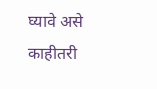घ्यावे असे काहीतरी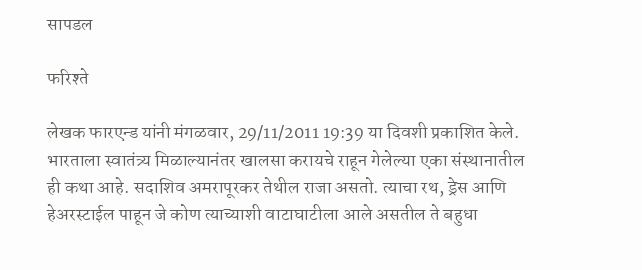सापडल

फरिश्ते

लेखक फारएन्ड यांनी मंगळवार, 29/11/2011 19:39 या दिवशी प्रकाशित केले.
भारताला स्वातंत्र्य मिळाल्यानंतर खालसा करायचे राहून गेलेल्या एका संस्थानातील ही कथा आहे. सदाशिव अमरापूरकर तेथील राजा असतो. त्याचा रथ, ड्रेस आणि हेअरस्टाईल पाहून जे कोण त्याच्याशी वाटाघाटीला आले असतील ते बहुधा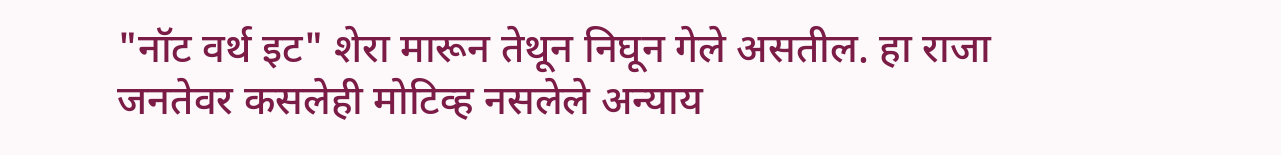"नॉट वर्थ इट" शेरा मारून तेथून निघून गेले असतील. हा राजा जनतेवर कसलेही मोटिव्ह नसलेले अन्याय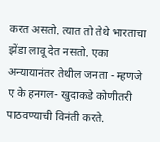करत असतो. त्यात तो तेथे भारताचा झेंडा लावू देत नसतो. एका अन्यायानंतर तेथील जनता - म्हणजे ए के हनगल- खुदाकडे कोणीतरी पाठवण्याची विनंती करते.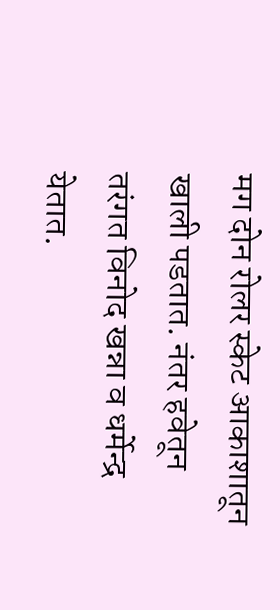मग दोन रोलर स्केट आकाशातून खाली पडतात. नंतर हवेतून तरंगत विनोद खन्ना व धर्मेन्द्र येतात.